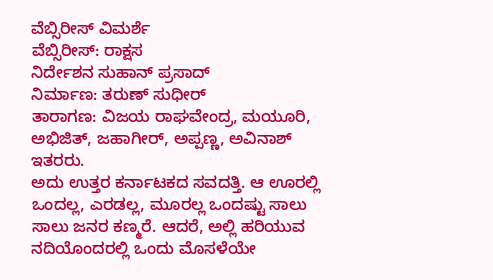ವೆಬ್ಸಿರೀಸ್ ವಿಮರ್ಶೆ
ವೆಬ್ಸಿರೀಸ್: ರಾಕ್ಷಸ
ನಿರ್ದೇಶನ ಸುಹಾನ್ ಪ್ರಸಾದ್
ನಿರ್ಮಾಣ: ತರುಣ್ ಸುಧೀರ್
ತಾರಾಗಣ: ವಿಜಯ ರಾಘವೇಂದ್ರ, ಮಯೂರಿ, ಅಭಿಜಿತ್, ಜಹಾಗೀರ್, ಅಪ್ಪಣ್ಣ, ಅವಿನಾಶ್ ಇತರರು.
ಅದು ಉತ್ತರ ಕರ್ನಾಟಕದ ಸವದತ್ತಿ. ಆ ಊರಲ್ಲಿ ಒಂದಲ್ಲ, ಎರಡಲ್ಲ, ಮೂರಲ್ಲ ಒಂದಷ್ಟು ಸಾಲು ಸಾಲು ಜನರ ಕಣ್ಮರೆ. ಆದರೆ, ಅಲ್ಲಿ ಹರಿಯುವ ನದಿಯೊಂದರಲ್ಲಿ ಒಂದು ಮೊಸಳೆಯೇ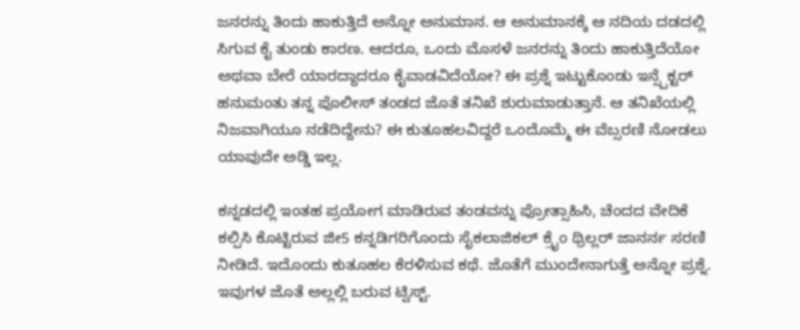ಜನರನ್ನು ತಿಂದು ಹಾಕುತ್ತಿದೆ ಅನ್ನೋ ಅನುಮಾನ. ಆ ಅನುಮಾನಕ್ಕೆ ಆ ನದಿಯ ದಡದಲ್ಲಿ ಸಿಗುವ ಕೈ ತುಂಡು ಕಾರಣ. ಆದರೂ, ಒಂದು ಮೊಸಳೆ ಜನರನ್ನು ತಿಂದು ಹಾಕುತ್ತಿದೆಯೋ ಅಥವಾ ಬೇರೆ ಯಾರದ್ದಾದರೂ ಕೈವಾಡವಿದೆಯೋ? ಈ ಪ್ರಶ್ನೆ ಇಟ್ಟುಕೊಂಡು ಇನ್ಸ್ಪೆಕ್ಟರ್ ಹನುಮಂತು ತನ್ನ ಪೊಲೀಸ್ ತಂಡದ ಜೊತೆ ತನಿಖೆ ಶುರುಮಾಡುತ್ತಾನೆ. ಆ ತನಿಖೆಯಲ್ಲಿ ನಿಜವಾಗಿಯೂ ನಡೆದಿದ್ದೇನು? ಈ ಕುತೂಹಲವಿದ್ದರೆ ಒಂದೊಮ್ಮೆ ಈ ವೆಬ್ಸರಣಿ ನೋಡಲು ಯಾವುದೇ ಅಡ್ಡಿ ಇಲ್ಲ.

ಕನ್ನಡದಲ್ಲಿ ಇಂತಹ ಪ್ರಯೋಗ ಮಾಡಿರುವ ತಂಡವನ್ನು ಪ್ರೋತ್ಸಾಹಿಸಿ, ಚೆಂದದ ವೇದಿಕೆ ಕಲ್ಪಿಸಿ ಕೊಟ್ಟಿರುವ ಜೀ5 ಕನ್ನಡಿಗರಿಗೊಂದು ಸೈಕಲಾಜಿಕಲ್ ಕ್ರೈಂ ಥ್ರಿಲ್ಲರ್ ಜಾನರ್ನ ಸರಣಿ ನೀಡಿದೆ. ಇದೊಂದು ಕುತೂಹಲ ಕೆರಳಿಸುವ ಕಥೆ. ಜೊತೆಗೆ ಮುಂದೇನಾಗುತ್ತೆ ಅನ್ನೋ ಪ್ರಶ್ನೆ. ಇವುಗಳ ಜೊತೆ ಅಲ್ಲಲ್ಲಿ ಬರುವ ಟ್ವಿಸ್ಟ್.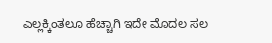ಎಲ್ಲಕ್ಕಿಂತಲೂ ಹೆಚ್ಚಾಗಿ ಇದೇ ಮೊದಲ ಸಲ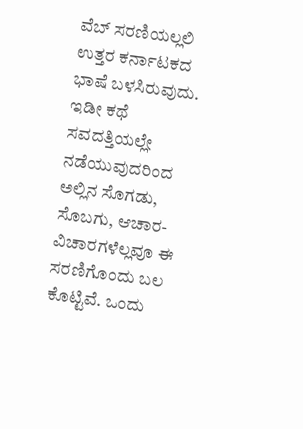ವೆಬ್ ಸರಣಿಯಲ್ಲಲಿ ಉತ್ತರ ಕರ್ನಾಟಕದ ಭಾಷೆ ಬಳಸಿರುವುದು. ಇಡೀ ಕಥೆ ಸವದತ್ತಿಯಲ್ಲೇ ನಡೆಯುವುದರಿಂದ ಅಲ್ಲಿನ ಸೊಗಡು, ಸೊಬಗು, ಆಚಾರ-ವಿಚಾರಗಳೆಲ್ಲವೂ ಈ ಸರಣಿಗೊಂದು ಬಲ ಕೊಟ್ಟಿವೆ. ಒಂದು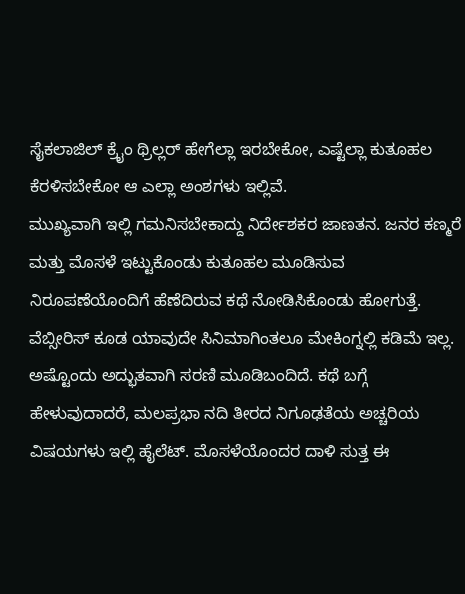ಸೈಕಲಾಜಿಲ್ ಕ್ರೈಂ ಥ್ರಿಲ್ಲರ್ ಹೇಗೆಲ್ಲಾ ಇರಬೇಕೋ, ಎಷ್ಟೆಲ್ಲಾ ಕುತೂಹಲ ಕೆರಳಿಸಬೇಕೋ ಆ ಎಲ್ಲಾ ಅಂಶಗಳು ಇಲ್ಲಿವೆ.
ಮುಖ್ಯವಾಗಿ ಇಲ್ಲಿ ಗಮನಿಸಬೇಕಾದ್ದು ನಿರ್ದೇಶಕರ ಜಾಣತನ. ಜನರ ಕಣ್ಮರೆ ಮತ್ತು ಮೊಸಳೆ ಇಟ್ಟುಕೊಂಡು ಕುತೂಹಲ ಮೂಡಿಸುವ ನಿರೂಪಣೆಯೊಂದಿಗೆ ಹೆಣೆದಿರುವ ಕಥೆ ನೋಡಿಸಿಕೊಂಡು ಹೋಗುತ್ತೆ. ವೆಬ್ಸೀರಿಸ್ ಕೂಡ ಯಾವುದೇ ಸಿನಿಮಾಗಿಂತಲೂ ಮೇಕಿಂಗ್ನಲ್ಲಿ ಕಡಿಮೆ ಇಲ್ಲ. ಅಷ್ಟೊಂದು ಅದ್ಭುತವಾಗಿ ಸರಣಿ ಮೂಡಿಬಂದಿದೆ. ಕಥೆ ಬಗ್ಗೆ ಹೇಳುವುದಾದರೆ, ಮಲಪ್ರಭಾ ನದಿ ತೀರದ ನಿಗೂಢತೆಯ ಅಚ್ಚರಿಯ ವಿಷಯಗಳು ಇಲ್ಲಿ ಹೈಲೆಟ್. ಮೊಸಳೆಯೊಂದರ ದಾಳಿ ಸುತ್ತ ಈ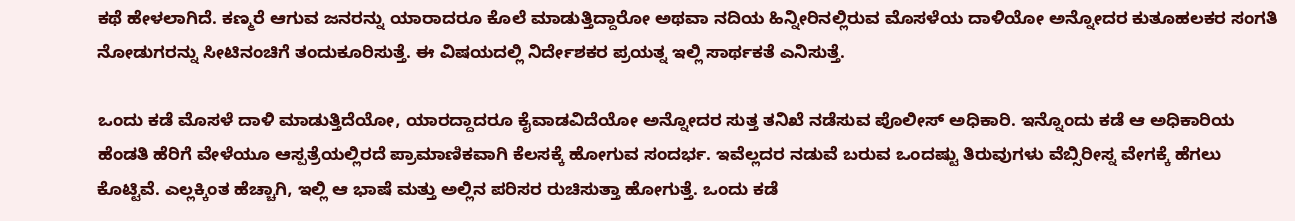ಕಥೆ ಹೇಳಲಾಗಿದೆ. ಕಣ್ಮರೆ ಆಗುವ ಜನರನ್ನು ಯಾರಾದರೂ ಕೊಲೆ ಮಾಡುತ್ತಿದ್ದಾರೋ ಅಥವಾ ನದಿಯ ಹಿನ್ನೀರಿನಲ್ಲಿರುವ ಮೊಸಳೆಯ ದಾಳಿಯೋ ಅನ್ನೋದರ ಕುತೂಹಲಕರ ಸಂಗತಿ ನೋಡುಗರನ್ನು ಸೀಟಿನಂಚಿಗೆ ತಂದುಕೂರಿಸುತ್ತೆ. ಈ ವಿಷಯದಲ್ಲಿ ನಿರ್ದೇಶಕರ ಪ್ರಯತ್ನ ಇಲ್ಲಿ ಸಾರ್ಥಕತೆ ಎನಿಸುತ್ತೆ.

ಒಂದು ಕಡೆ ಮೊಸಳೆ ದಾಳಿ ಮಾಡುತ್ತಿದೆಯೋ, ಯಾರದ್ದಾದರೂ ಕೈವಾಡವಿದೆಯೋ ಅನ್ನೋದರ ಸುತ್ತ ತನಿಖೆ ನಡೆಸುವ ಪೊಲೀಸ್ ಅಧಿಕಾರಿ. ಇನ್ನೊಂದು ಕಡೆ ಆ ಅಧಿಕಾರಿಯ ಹೆಂಡತಿ ಹೆರಿಗೆ ವೇಳೆಯೂ ಆಸ್ಪತ್ರೆಯಲ್ಲಿರದೆ ಪ್ರಾಮಾಣಿಕವಾಗಿ ಕೆಲಸಕ್ಕೆ ಹೋಗುವ ಸಂದರ್ಭ. ಇವೆಲ್ಲದರ ನಡುವೆ ಬರುವ ಒಂದಷ್ಟು ತಿರುವುಗಳು ವೆಬ್ಸಿರೀಸ್ನ ವೇಗಕ್ಕೆ ಹೆಗಲು ಕೊಟ್ಟಿವೆ. ಎಲ್ಲಕ್ಕಿಂತ ಹೆಚ್ಚಾಗಿ, ಇಲ್ಲಿ ಆ ಭಾಷೆ ಮತ್ತು ಅಲ್ಲಿನ ಪರಿಸರ ರುಚಿಸುತ್ತಾ ಹೋಗುತ್ತೆ. ಒಂದು ಕಡೆ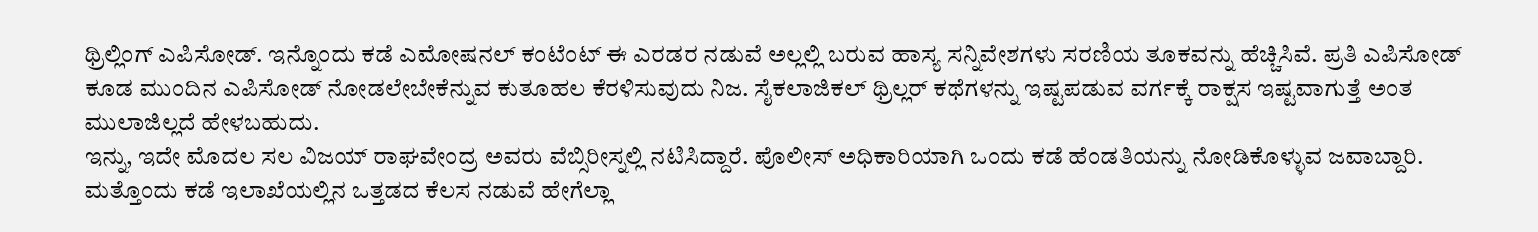ಥ್ರಿಲ್ಲಿಂಗ್ ಎಪಿಸೋಡ್. ಇನ್ನೊಂದು ಕಡೆ ಎಮೋಷನಲ್ ಕಂಟೆಂಟ್ ಈ ಎರಡರ ನಡುವೆ ಅಲ್ಲಲ್ಲಿ ಬರುವ ಹಾಸ್ಯ ಸನ್ನಿವೇಶಗಳು ಸರಣಿಯ ತೂಕವನ್ನು ಹೆಚ್ಚಿಸಿವೆ. ಪ್ರತಿ ಎಪಿಸೋಡ್ ಕೂಡ ಮುಂದಿನ ಎಪಿಸೋಡ್ ನೋಡಲೇಬೇಕೆನ್ನುವ ಕುತೂಹಲ ಕೆರಳಿಸುವುದು ನಿಜ. ಸೈಕಲಾಜಿಕಲ್ ಥ್ರಿಲ್ಲರ್ ಕಥೆಗಳನ್ನು ಇಷ್ಟಪಡುವ ವರ್ಗಕ್ಕೆ ರಾಕ್ಷಸ ಇಷ್ಟವಾಗುತ್ತೆ ಅಂತ ಮುಲಾಜಿಲ್ಲದೆ ಹೇಳಬಹುದು.
ಇನ್ನು, ಇದೇ ಮೊದಲ ಸಲ ವಿಜಯ್ ರಾಘವೇಂದ್ರ ಅವರು ವೆಬ್ಸಿರೀಸ್ನಲ್ಲಿ ನಟಿಸಿದ್ದಾರೆ. ಪೊಲೀಸ್ ಅಧಿಕಾರಿಯಾಗಿ ಒಂದು ಕಡೆ ಹೆಂಡತಿಯನ್ನು ನೋಡಿಕೊಳ್ಳುವ ಜವಾಬ್ದಾರಿ. ಮತ್ತೊಂದು ಕಡೆ ಇಲಾಖೆಯಲ್ಲಿನ ಒತ್ತಡದ ಕೆಲಸ ನಡುವೆ ಹೇಗೆಲ್ಲಾ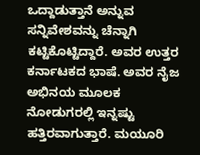ಒದ್ದಾಡುತ್ತಾನೆ ಅನ್ನುವ ಸನ್ನಿವೇಶವನ್ನು ಚೆನ್ನಾಗಿ ಕಟ್ಟಿಕೊಟ್ಟಿದ್ದಾರೆ. ಅವರ ಉತ್ತರ ಕರ್ನಾಟಕದ ಭಾಷೆ. ಅವರ ನೈಜ ಅಭಿನಯ ಮೂಲಕ ನೋಡುಗರಲ್ಲಿ ಇನ್ನಷ್ಟು ಹತ್ತಿರವಾಗುತ್ತಾರೆ. ಮಯೂರಿ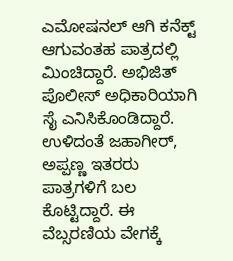ಎಮೋಷನಲ್ ಆಗಿ ಕನೆಕ್ಟ್ ಆಗುವಂತಹ ಪಾತ್ರದಲ್ಲಿ ಮಿಂಚಿದ್ದಾರೆ. ಅಭಿಜಿತ್ ಪೊಲೀಸ್ ಅಧಿಕಾರಿಯಾಗಿ ಸೈ ಎನಿಸಿಕೊಂಡಿದ್ದಾರೆ. ಉಳಿದಂತೆ ಜಹಾಗೀರ್, ಅಪ್ಪಣ್ಣ ಇತರರು ಪಾತ್ರಗಳಿಗೆ ಬಲ ಕೊಟ್ಟಿದ್ದಾರೆ. ಈ ವೆಬ್ಸರಣಿಯ ವೇಗಕ್ಕೆ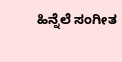ಹಿನ್ನೆಲೆ ಸಂಗೀತ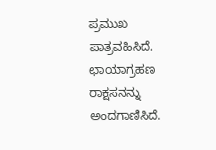ಪ್ರಮುಖ ಪಾತ್ರವಹಿಸಿದೆ. ಛಾಯಾಗ್ರಹಣ ರಾಕ್ಷಸನನ್ನು ಅಂದಗಾಣಿಸಿದೆ.